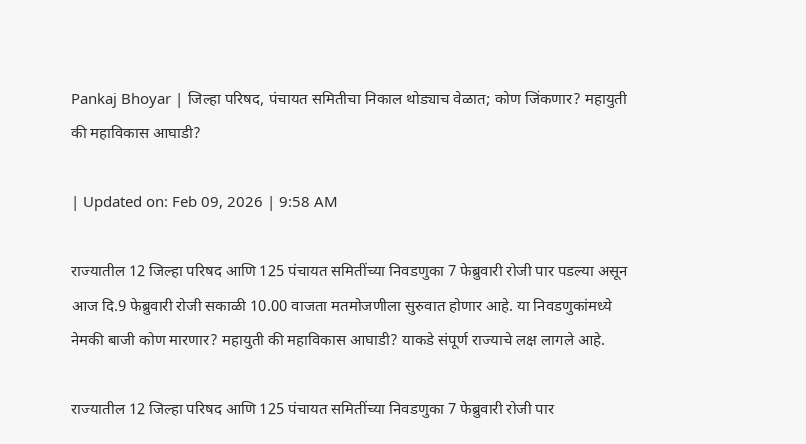Pankaj Bhoyar | जिल्हा परिषद, पंचायत समितीचा निकाल थोड्याच वेळात; कोण जिंकणार? महायुती की महाविकास आघाडी?

| Updated on: Feb 09, 2026 | 9:58 AM

राज्यातील 12 जिल्हा परिषद आणि 125 पंचायत समितींच्या निवडणुका 7 फेब्रुवारी रोजी पार पडल्या असून आज दि.9 फेब्रुवारी रोजी सकाळी 10.00 वाजता मतमोजणीला सुरुवात होणार आहे. या निवडणुकांमध्ये नेमकी बाजी कोण मारणार? महायुती की महाविकास आघाडी? याकडे संपूर्ण राज्याचे लक्ष लागले आहे.

राज्यातील 12 जिल्हा परिषद आणि 125 पंचायत समितींच्या निवडणुका 7 फेब्रुवारी रोजी पार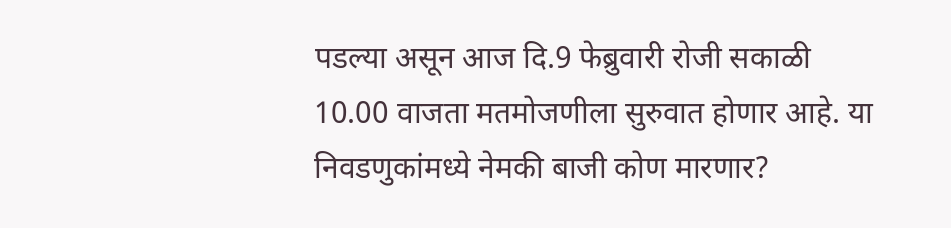पडल्या असून आज दि.9 फेब्रुवारी रोजी सकाळी 10.00 वाजता मतमोजणीला सुरुवात होणार आहे. या निवडणुकांमध्ये नेमकी बाजी कोण मारणार?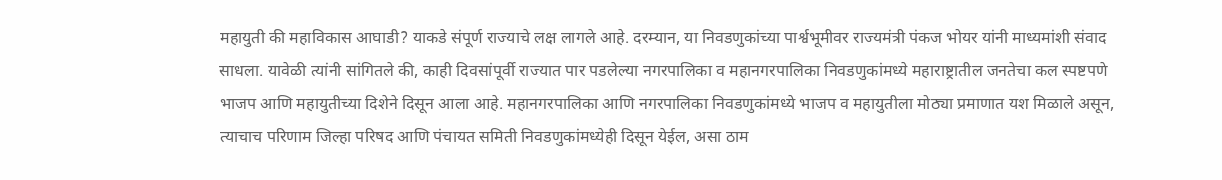महायुती की महाविकास आघाडी? याकडे संपूर्ण राज्याचे लक्ष लागले आहे. दरम्यान, या निवडणुकांच्या पार्श्वभूमीवर राज्यमंत्री पंकज भोयर यांनी माध्यमांशी संवाद साधला. यावेळी त्यांनी सांगितले की, काही दिवसांपूर्वी राज्यात पार पडलेल्या नगरपालिका व महानगरपालिका निवडणुकांमध्ये महाराष्ट्रातील जनतेचा कल स्पष्टपणे भाजप आणि महायुतीच्या दिशेने दिसून आला आहे. महानगरपालिका आणि नगरपालिका निवडणुकांमध्ये भाजप व महायुतीला मोठ्या प्रमाणात यश मिळाले असून, त्याचाच परिणाम जिल्हा परिषद आणि पंचायत समिती निवडणुकांमध्येही दिसून येईल, असा ठाम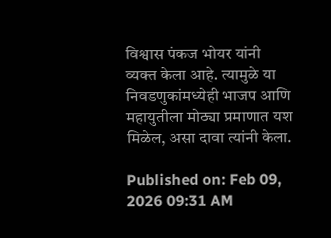विश्वास पंकज भोयर यांनी व्यक्त केला आहे. त्यामुळे या निवडणुकांमध्येही भाजप आणि महायुतीला मोठ्या प्रमाणात यश मिळेल, असा दावा त्यांनी केला.

Published on: Feb 09, 2026 09:31 AM